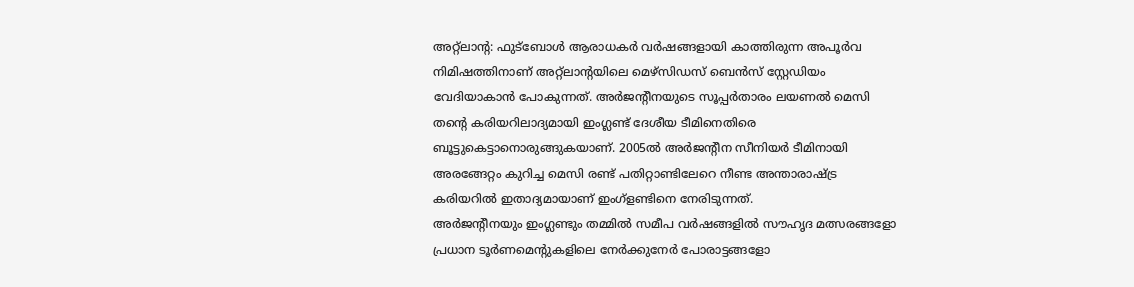അറ്റ്ലാന്റ: ഫുട്ബോൾ ആരാധകർ വർഷങ്ങളായി കാത്തിരുന്ന അപൂർവ നിമിഷത്തിനാണ് അറ്റ്ലാന്റയിലെ മെഴ്സിഡസ് ബെൻസ് സ്റ്റേഡിയം വേദിയാകാൻ പോകുന്നത്. അർജന്റീനയുടെ സൂപ്പർതാരം ലയണൽ മെസി തന്റെ കരിയറിലാദ്യമായി ഇംഗ്ലണ്ട് ദേശീയ ടീമിനെതിരെ ബൂട്ടുകെട്ടാനൊരുങ്ങുകയാണ്. 2005ൽ അർജന്റീന സീനിയർ ടീമിനായി അരങ്ങേറ്റം കുറിച്ച മെസി രണ്ട് പതിറ്റാണ്ടിലേറെ നീണ്ട അന്താരാഷ്ട്ര കരിയറിൽ ഇതാദ്യമായാണ് ഇംഗ്ളണ്ടിനെ നേരിടുന്നത്.
അർജന്റീനയും ഇംഗ്ലണ്ടും തമ്മിൽ സമീപ വർഷങ്ങളിൽ സൗഹൃദ മത്സരങ്ങളോ പ്രധാന ടൂർണമെന്റുകളിലെ നേർക്കുനേർ പോരാട്ടങ്ങളോ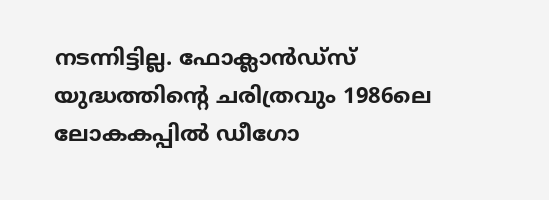നടന്നിട്ടില്ല. ഫോക്ലാൻഡ്സ് യുദ്ധത്തിന്റെ ചരിത്രവും 1986ലെ ലോകകപ്പിൽ ഡീഗോ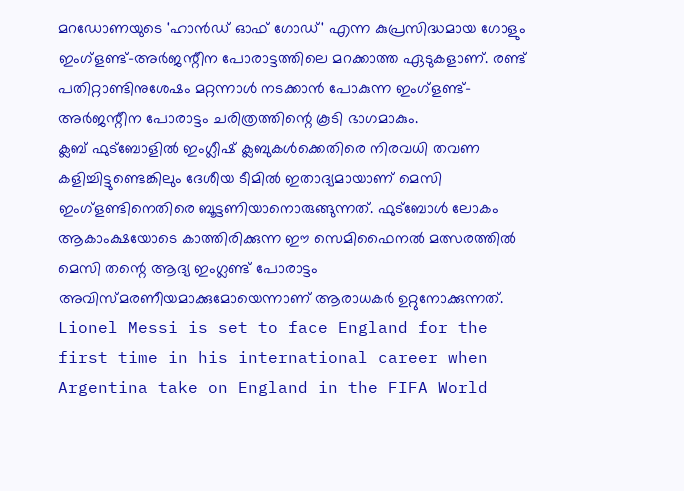മറഡോണയുടെ 'ഹാൻഡ് ഓഫ് ഗോഡ്' എന്ന കുപ്രസിദ്ധമായ ഗോളും ഇംഗ്ളണ്ട്-അർജന്റീന പോരാട്ടത്തിലെ മറക്കാത്ത ഏടുകളാണ്. രണ്ട് പതിറ്റാണ്ടിനുശേഷം മറ്റന്നാൾ നടക്കാൻ പോകുന്ന ഇംഗ്ളണ്ട്-അർജന്റീന പോരാട്ടം ചരിത്രത്തിന്റെ കൂടി ഭാഗമാകും.
ക്ലബ് ഫുട്ബോളിൽ ഇംഗ്ലീഷ് ക്ലബുകൾക്കെതിരെ നിരവധി തവണ കളിച്ചിട്ടുണ്ടെങ്കിലും ദേശീയ ടീമിൽ ഇതാദ്യമായാണ് മെസി ഇംഗ്ളണ്ടിനെതിരെ ബൂട്ടണിയാനൊരുങ്ങുന്നത്. ഫുട്ബോൾ ലോകം ആകാംക്ഷയോടെ കാത്തിരിക്കുന്ന ഈ സെമിഫൈനൽ മത്സരത്തിൽ മെസി തന്റെ ആദ്യ ഇംഗ്ലണ്ട് പോരാട്ടം അവിസ്മരണീയമാക്കുമോയെന്നാണ് ആരാധകർ ഉറ്റുനോക്കുന്നത്.
Lionel Messi is set to face England for the first time in his international career when Argentina take on England in the FIFA World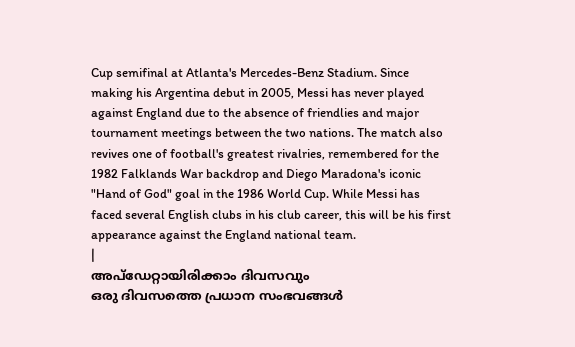Cup semifinal at Atlanta's Mercedes-Benz Stadium. Since making his Argentina debut in 2005, Messi has never played against England due to the absence of friendlies and major tournament meetings between the two nations. The match also revives one of football's greatest rivalries, remembered for the 1982 Falklands War backdrop and Diego Maradona's iconic "Hand of God" goal in the 1986 World Cup. While Messi has faced several English clubs in his club career, this will be his first appearance against the England national team.
|
അപ്ഡേറ്റായിരിക്കാം ദിവസവും
ഒരു ദിവസത്തെ പ്രധാന സംഭവങ്ങൾ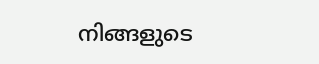നിങ്ങളുടെ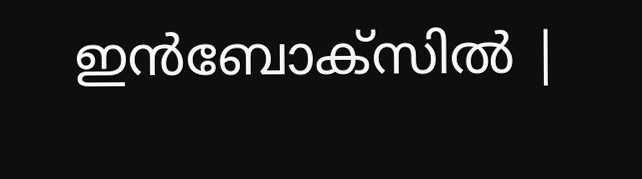ഇൻബോക്സിൽ |